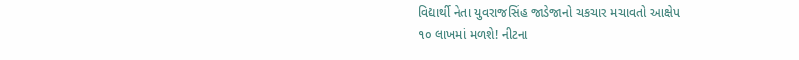વિદ્યાર્થી નેતા યુવરાજસિંહ જાડેજાનો ચકચાર મચાવતો આક્ષેપ
૧૦ લાખમાં મળશે! નીટના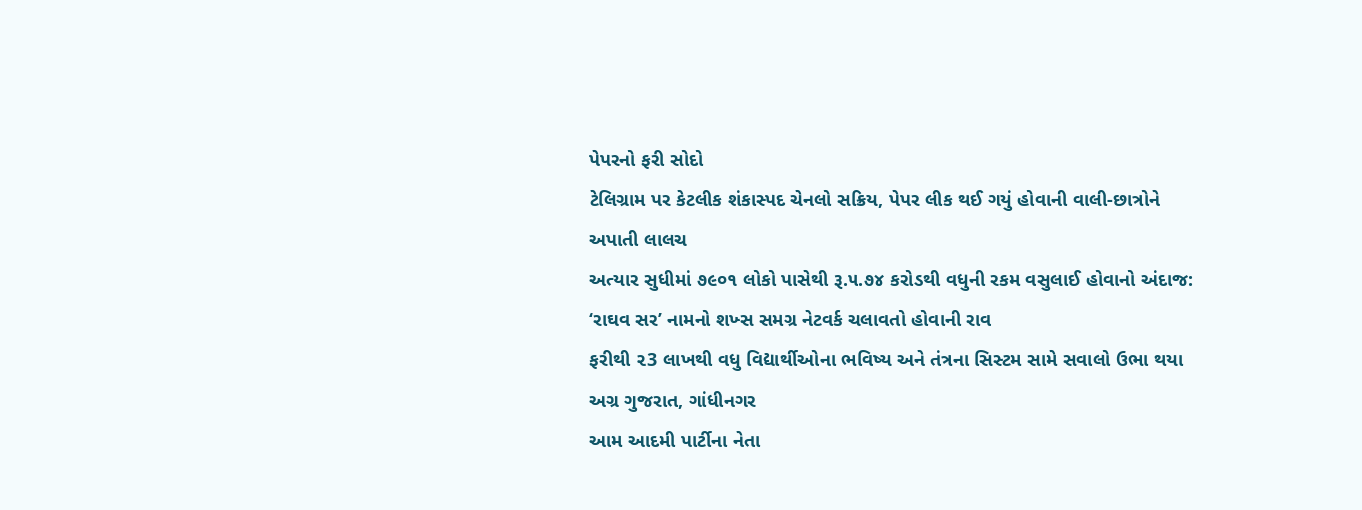પેપરનો ફરી સોદો
ટેલિગ્રામ પર કેટલીક શંકાસ્પદ ચેનલો સક્રિય, પેપર લીક થઈ ગયું હોવાની વાલી-છાત્રોને અપાતી લાલચ
અત્યાર સુધીમાં ૭૯૦૧ લોકો પાસેથી રૂ.૫.૭૪ કરોડથી વધુની રકમ વસુલાઈ હોવાનો અંદાજ: ‘રાઘવ સર’ નામનો શખ્સ સમગ્ર નેટવર્ક ચલાવતો હોવાની રાવ
ફરીથી ૨3 લાખથી વધુ વિદ્યાર્થીઓના ભવિષ્ય અને તંત્રના સિસ્ટમ સામે સવાલો ઉભા થયા
અગ્ર ગુજરાત, ગાંધીનગર
આમ આદમી પાર્ટીના નેતા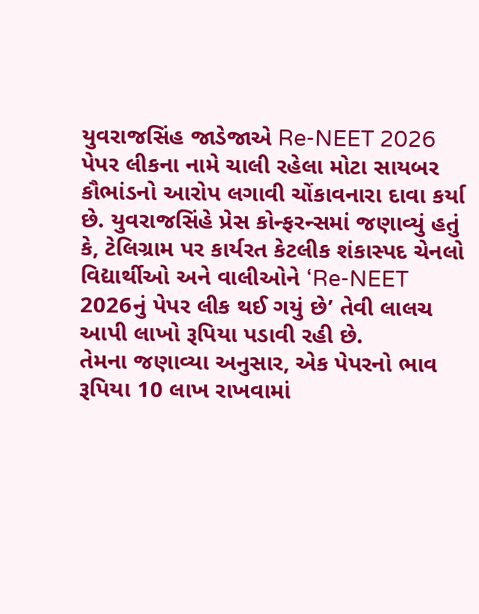યુવરાજસિંહ જાડેજાએ Re-NEET 2026 પેપર લીકના નામે ચાલી રહેલા મોટા સાયબર કૌભાંડનો આરોપ લગાવી ચોંકાવનારા દાવા કર્યા છે. યુવરાજસિંહે પ્રેસ કોન્ફરન્સમાં જણાવ્યું હતું કે, ટેલિગ્રામ પર કાર્યરત કેટલીક શંકાસ્પદ ચેનલો વિદ્યાર્થીઓ અને વાલીઓને ‘Re-NEET 2026નું પેપર લીક થઈ ગયું છે’ તેવી લાલચ આપી લાખો રૂપિયા પડાવી રહી છે.
તેમના જણાવ્યા અનુસાર, એક પેપરનો ભાવ રૂપિયા 10 લાખ રાખવામાં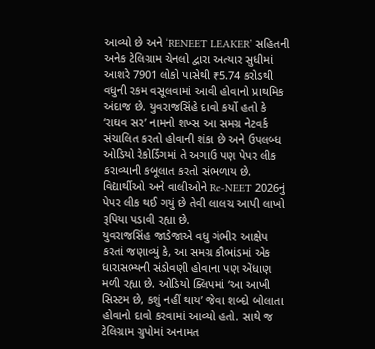આવ્યો છે અને ‘RENEET LEAKER’ સહિતની અનેક ટેલિગ્રામ ચેનલો દ્વારા અત્યાર સુધીમાં આશરે 7901 લોકો પાસેથી ₹5.74 કરોડથી વધુની રકમ વસૂલવામાં આવી હોવાનો પ્રાથમિક અંદાજ છે. યુવરાજસિંહે દાવો કર્યો હતો કે ‘રાઘવ સર’ નામનો શખ્સ આ સમગ્ર નેટવર્ક સંચાલિત કરતો હોવાની શંકા છે અને ઉપલબ્ધ ઓડિયો રેકોર્ડિંગમાં તે અગાઉ પણ પેપર લીક કરાવ્યાની કબૂલાત કરતો સંભળાય છે. વિદ્યાર્થીઓ અને વાલીઓને Re-NEET 2026નું પેપર લીક થઈ ગયું છે તેવી લાલચ આપી લાખો રૂપિયા પડાવી રહ્યા છે.
યુવરાજસિંહ જાડેજાએ વધુ ગંભીર આક્ષેપ કરતાં જણાવ્યું કે, આ સમગ્ર કૌભાંડમાં એક ધારાસભ્યની સંડોવણી હોવાના પણ એંધાણ મળી રહ્યા છે. ઓડિયો ક્લિપમાં ‘આ આખી સિસ્ટમ છે, કશું નહીં થાય’ જેવા શબ્દો બોલાતા હોવાનો દાવો કરવામાં આવ્યો હતો. સાથે જ ટેલિગ્રામ ગ્રુપોમાં અનામત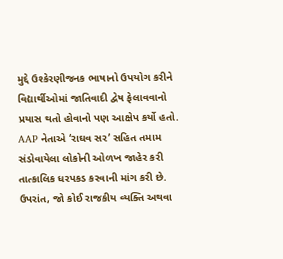મુદ્દે ઉશ્કેરણીજનક ભાષાનો ઉપયોગ કરીને વિદ્યાર્થીઓમાં જાતિવાદી દ્વેષ ફેલાવવાનો પ્રયાસ થતો હોવાનો પણ આક્ષેપ કર્યો હતો.
AAP નેતાએ ‘રાઘવ સર’ સહિત તમામ સંડોવાયેલા લોકોની ઓળખ જાહેર કરી તાત્કાલિક ધરપકડ કરવાની માંગ કરી છે. ઉપરાંત, જો કોઈ રાજકીય વ્યક્તિ અથવા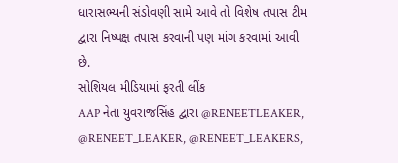ધારાસભ્યની સંડોવણી સામે આવે તો વિશેષ તપાસ ટીમ દ્વારા નિષ્પક્ષ તપાસ કરવાની પણ માંગ કરવામાં આવી છે.
સોશિયલ મીડિયામાં ફરતી લીંક
AAP નેતા યુવરાજસિંહ દ્વારા @RENEETLEAKER, @RENEET_LEAKER, @RENEET_LEAKERS,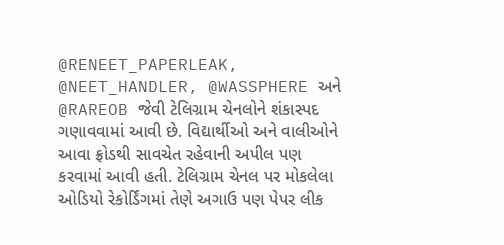@RENEET_PAPERLEAK, @NEET_HANDLER, @WASSPHERE અને @RAREOB જેવી ટેલિગ્રામ ચેનલોને શંકાસ્પદ ગણાવવામાં આવી છે. વિદ્યાર્થીઓ અને વાલીઓને આવા ફ્રોડથી સાવચેત રહેવાની અપીલ પણ કરવામાં આવી હતી. ટેલિગ્રામ ચેનલ પર મોકલેલા ઓડિયો રેકોર્ડિંગમાં તેણે અગાઉ પણ પેપર લીક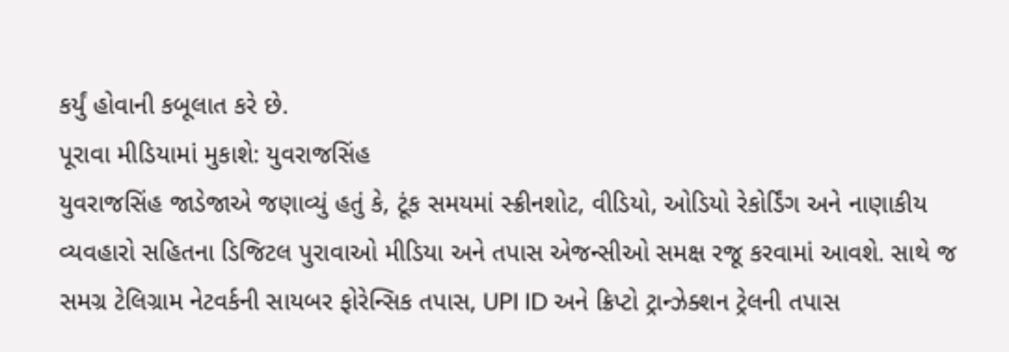કર્યું હોવાની કબૂલાત કરે છે.
પૂરાવા મીડિયામાં મુકાશે: યુવરાજસિંહ
યુવરાજસિંહ જાડેજાએ જણાવ્યું હતું કે, ટૂંક સમયમાં સ્ક્રીનશોટ, વીડિયો, ઓડિયો રેકોર્ડિંગ અને નાણાકીય વ્યવહારો સહિતના ડિજિટલ પુરાવાઓ મીડિયા અને તપાસ એજન્સીઓ સમક્ષ રજૂ કરવામાં આવશે. સાથે જ સમગ્ર ટેલિગ્રામ નેટવર્કની સાયબર ફોરેન્સિક તપાસ, UPI ID અને ક્રિપ્ટો ટ્રાન્ઝેક્શન ટ્રેલની તપાસ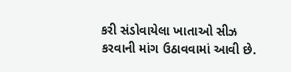કરી સંડોવાયેલા ખાતાઓ સીઝ કરવાની માંગ ઉઠાવવામાં આવી છે.